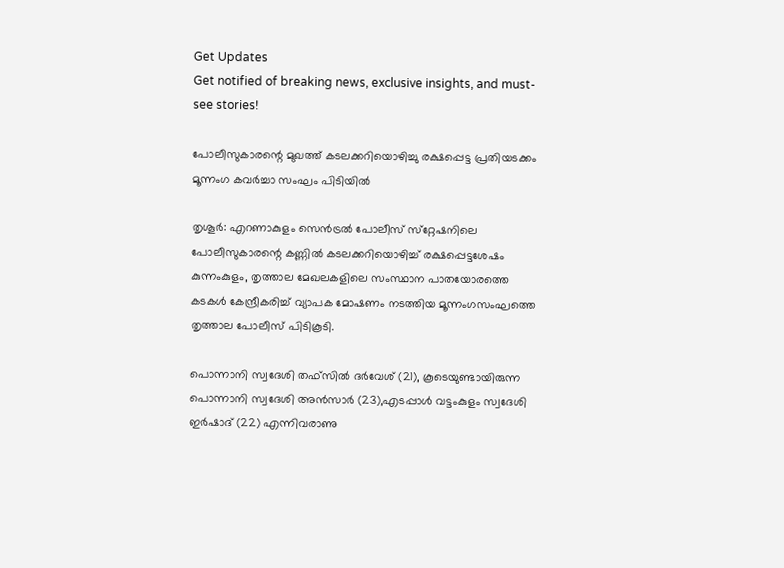Get Updates
Get notified of breaking news, exclusive insights, and must-see stories!

പോലീസുകാരന്റെ മുഖത്ത് കടലക്കറിയൊഴിച്ചു രക്ഷപ്പെട്ട പ്രതിയടക്കം മൂന്നംഗ കവര്‍ച്ചാ സംഘം പിടിയില്‍

തൃശൂര്‍: എറണാകുളം സെന്‍ട്രല്‍ പോലീസ് സ്‌റ്റേഷനിലെ പോലീസുകാരന്റെ കണ്ണില്‍ കടലക്കറിയൊഴിച്ച് രക്ഷപ്പെട്ടശേഷം കുന്നംകുളം, തൃത്താല മേഖലകളിലെ സംസ്ഥാന പാതയോരത്തെ കടകള്‍ കേന്ദ്രീകരിച്ച് വ്യാപക മോഷണം നടത്തിയ മൂന്നംഗസംഘത്തെ തൃത്താല പോലീസ് പിടികൂടി.

പൊന്നാനി സ്വദേശി തഫ്‌സില്‍ ദര്‍വേശ് (21), കൂടെയുണ്ടായിരുന്ന പൊന്നാനി സ്വദേശി അന്‍സാര്‍ (23),എടപ്പാള്‍ വട്ടംകുളം സ്വദേശി ഇര്‍ഷാദ് (22) എന്നിവരാണു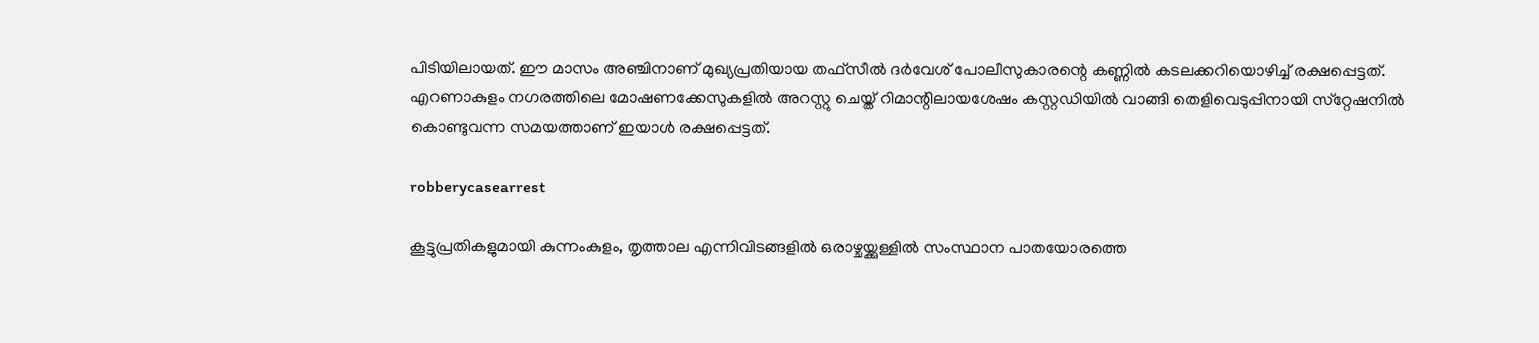പിടിയിലായത്. ഈ മാസം അഞ്ചിനാണ് മുഖ്യപ്രതിയായ തഫ്‌സീല്‍ ദര്‍വേശ് പോലീസുകാരന്റെ കണ്ണില്‍ കടലക്കറിയൊഴിച്ച് രക്ഷപ്പെട്ടത്. എറണാകുളം നഗരത്തിലെ മോഷണക്കേസുകളില്‍ അറസ്റ്റു ചെയ്ത് റിമാന്റിലായശേഷം കസ്റ്റഡിയില്‍ വാങ്ങി തെളിവെടുപ്പിനായി സ്‌റ്റേഷനില്‍ കൊണ്ടുവന്ന സമയത്താണ് ഇയാള്‍ രക്ഷപ്പെട്ടത്.

robberycasearrest

കൂട്ടുപ്രതികളുമായി കുന്നംകുളം, തൃത്താല എന്നിവിടങ്ങളില്‍ ഒരാഴ്ചയ്ക്കുള്ളില്‍ സംസ്ഥാന പാതയോരത്തെ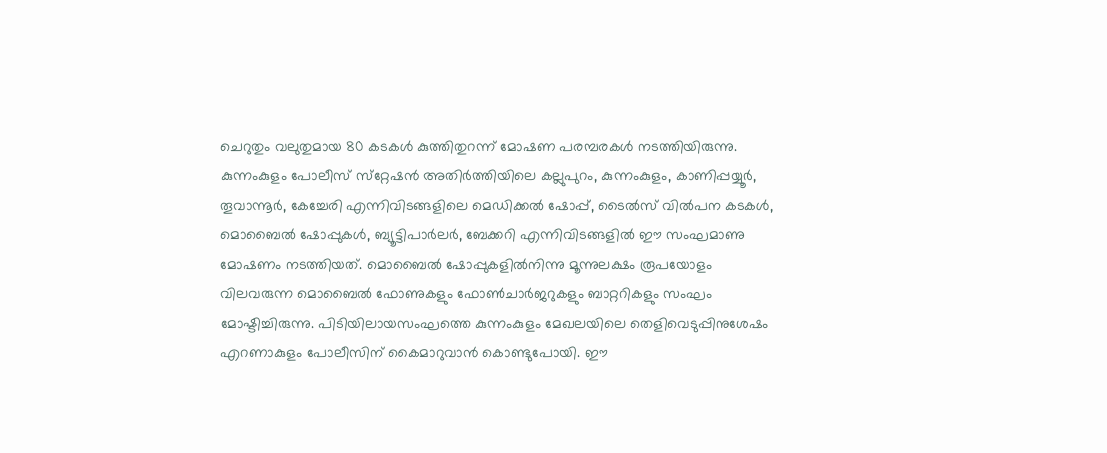ചെറുതും വലുതുമായ 80 കടകള്‍ കുത്തിതുറന്ന് മോഷണ പരമ്പരകള്‍ നടത്തിയിരുന്നു. കുന്നംകുളം പോലീസ് സ്‌റ്റേഷന്‍ അതിര്‍ത്തിയിലെ കല്ലുപുറം, കുന്നംകുളം, കാണിപ്പയ്യൂര്‍, തൂവാന്നൂര്‍, കേച്ചേരി എന്നിവിടങ്ങളിലെ മെഡിക്കല്‍ ഷോപ്പ്, ടൈല്‍സ് വില്‍പന കടകള്‍, മൊബൈല്‍ ഷോപ്പുകള്‍, ബ്യൂട്ടിപാര്‍ലര്‍, ബേക്കറി എന്നിവിടങ്ങളില്‍ ഈ സംഘമാണു മോഷണം നടത്തിയത്. മൊബൈല്‍ ഷോപ്പുകളില്‍നിന്നു മൂന്നുലക്ഷം രൂപയോളം വിലവരുന്ന മൊബൈല്‍ ഫോണുകളും ഫോണ്‍ചാര്‍ജറുകളും ബാറ്ററികളും സംഘം മോഷ്ടിച്ചിരുന്നു. പിടിയിലായസംഘത്തെ കുന്നംകുളം മേഖലയിലെ തെളിവെടുപ്പിനുശേഷം എറണാകുളം പോലീസിന് കൈമാറുവാന്‍ കൊണ്ടുപോയി. ഈ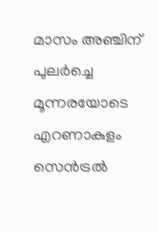മാസം അഞ്ചിന് പുലര്‍ച്ചെ മൂന്നരയോടെ എറണാകുളം സെന്‍ട്രല്‍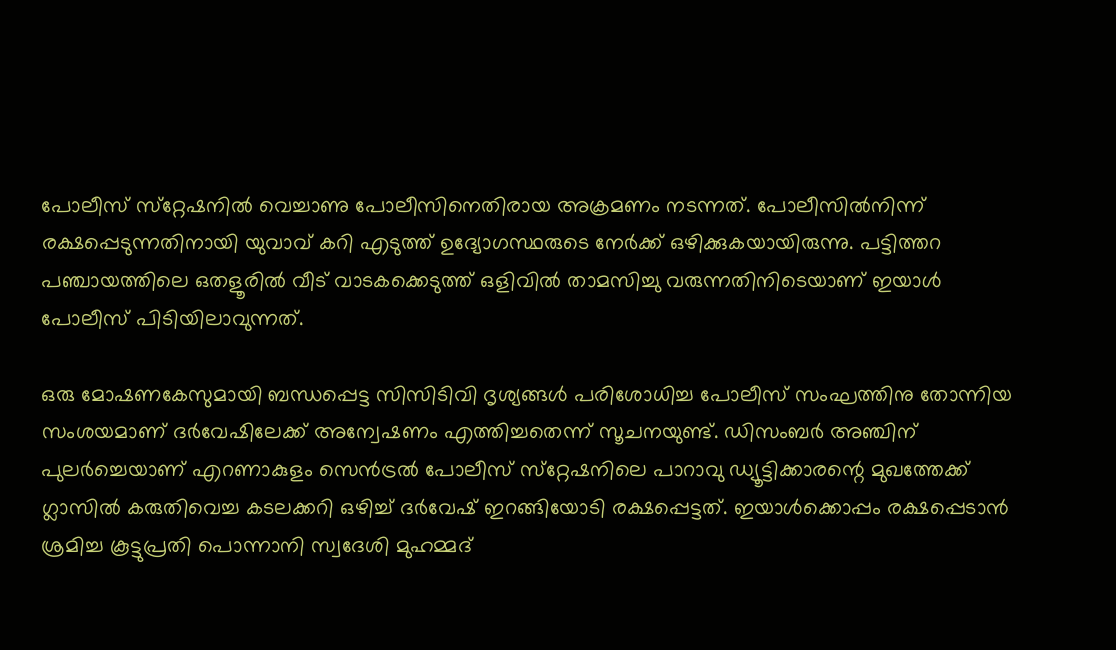പോലീസ് സ്‌റ്റേഷനില്‍ വെച്ചാണു പോലീസിനെതിരായ അക്രമണം നടന്നത്. പോലീസില്‍നിന്ന് രക്ഷപ്പെടുന്നതിനായി യുവാവ് കറി എടുത്ത് ഉദ്യോഗസ്ഥരുടെ നേര്‍ക്ക് ഒഴിക്കുകയായിരുന്നു. പട്ടിത്തറ പഞ്ചായത്തിലെ ഒതളൂരില്‍ വീട് വാടകക്കെടുത്ത് ഒളിവില്‍ താമസിച്ചു വരുന്നതിനിടെയാണ് ഇയാള്‍ പോലീസ് പിടിയിലാവുന്നത്.

ഒരു മോഷണകേസുമായി ബന്ധപ്പെട്ട സിസിടിവി ദൃശ്യങ്ങള്‍ പരിശോധിച്ച പോലീസ് സംഘത്തിനു തോന്നിയ സംശയമാണ് ദര്‍വേഷിലേക്ക് അന്വേഷണം എത്തിച്ചതെന്ന് സൂചനയുണ്ട്. ഡിസംബര്‍ അഞ്ചിന് പുലര്‍ച്ചെയാണ് എറണാകുളം സെന്‍ട്രല്‍ പോലീസ് സ്‌റ്റേഷനിലെ പാറാവു ഡ്യൂട്ടിക്കാരന്റെ മുഖത്തേക്ക് ഗ്ലാസില്‍ കരുതിവെച്ച കടലക്കറി ഒഴിച്ച് ദര്‍വേഷ് ഇറങ്ങിയോടി രക്ഷപ്പെട്ടത്. ഇയാള്‍ക്കൊപ്പം രക്ഷപ്പെടാന്‍ ശ്രമിച്ച കൂട്ടുപ്രതി പൊന്നാനി സ്വദേശി മുഹമ്മദ്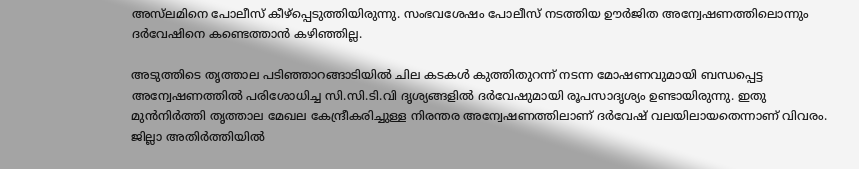അസ്‌ലമിനെ പോലീസ് കീഴ്‌പ്പെടുത്തിയിരുന്നു. സംഭവശേഷം പോലീസ് നടത്തിയ ഊര്‍ജിത അന്വേഷണത്തിലൊന്നും ദര്‍വേഷിനെ കണ്ടെത്താന്‍ കഴിഞ്ഞില്ല.

അടുത്തിടെ തൃത്താല പടിഞ്ഞാറങ്ങാടിയില്‍ ചില കടകള്‍ കുത്തിതുറന്ന് നടന്ന മോഷണവുമായി ബന്ധപ്പെട്ട അന്വേഷണത്തില്‍ പരിശോധിച്ച സി.സി.ടി.വി ദൃശ്യങ്ങളില്‍ ദര്‍വേഷുമായി രൂപസാദൃശ്യം ഉണ്ടായിരുന്നു. ഇതു മുന്‍നിര്‍ത്തി തൃത്താല മേഖല കേന്ദ്രീകരിച്ചുള്ള നിരന്തര അന്വേഷണത്തിലാണ് ദര്‍വേഷ് വലയിലായതെന്നാണ് വിവരം. ജില്ലാ അതിര്‍ത്തിയില്‍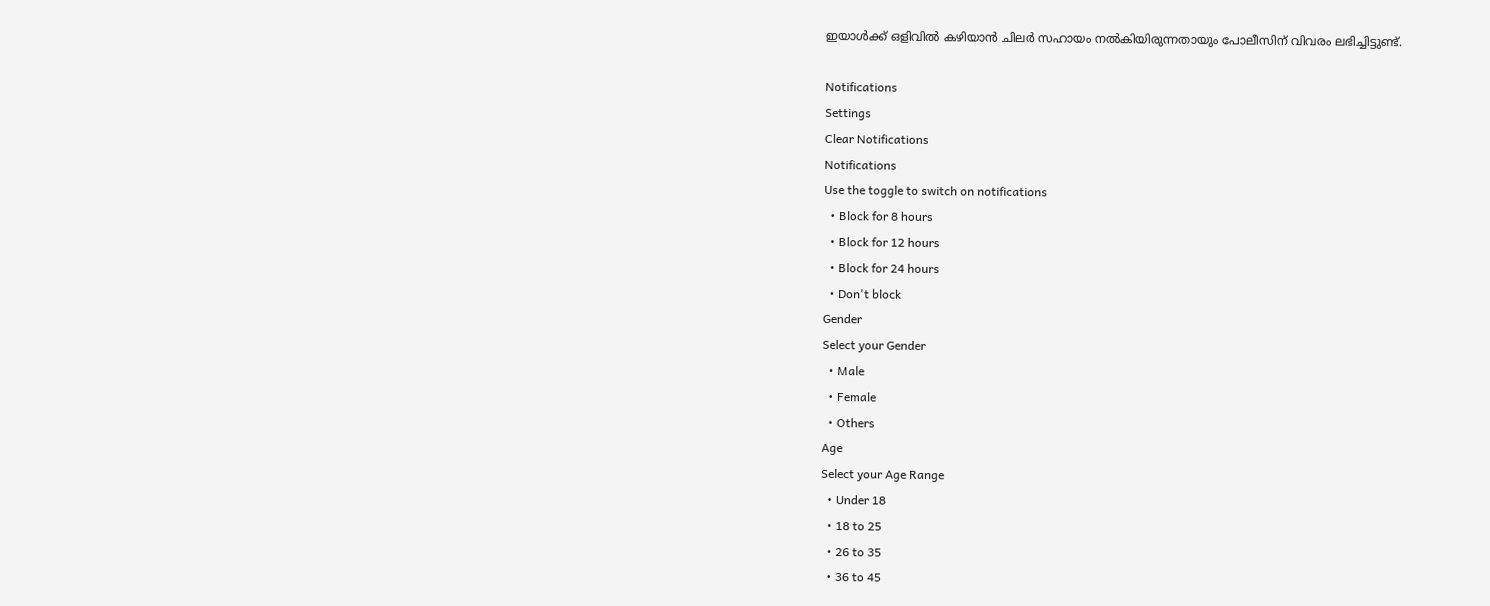ഇയാള്‍ക്ക് ഒളിവില്‍ കഴിയാന്‍ ചിലര്‍ സഹായം നല്‍കിയിരുന്നതായും പോലീസിന് വിവരം ലഭിച്ചിട്ടുണ്ട്.

Notifications
Settings
Clear Notifications
Notifications
Use the toggle to switch on notifications
  • Block for 8 hours
  • Block for 12 hours
  • Block for 24 hours
  • Don't block
Gender
Select your Gender
  • Male
  • Female
  • Others
Age
Select your Age Range
  • Under 18
  • 18 to 25
  • 26 to 35
  • 36 to 45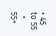• 45 to 55
  • 55+